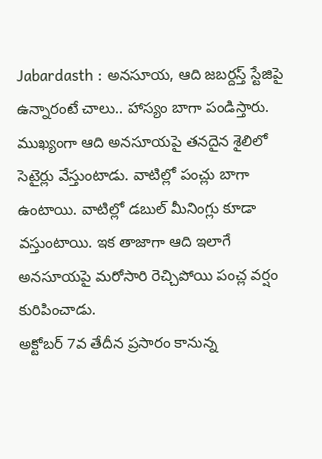Jabardasth : అనసూయ, ఆది జబర్దస్త్ స్టేజిపై ఉన్నారంటే చాలు.. హాస్యం బాగా పండిస్తారు. ముఖ్యంగా ఆది అనసూయపై తనదైన శైలిలో సెటైర్లు వేస్తుంటాడు. వాటిల్లో పంచ్లు బాగా ఉంటాయి. వాటిల్లో డబుల్ మీనింగ్లు కూడా వస్తుంటాయి. ఇక తాజాగా ఆది ఇలాగే అనసూయపై మరోసారి రెచ్చిపోయి పంచ్ల వర్షం కురిపించాడు.
అక్టోబర్ 7వ తేదీన ప్రసారం కానున్న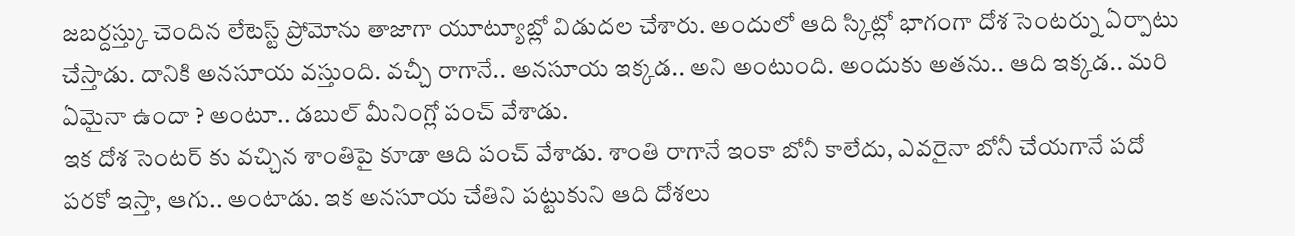జబర్దస్త్కు చెందిన లేటెస్ట్ ప్రోమోను తాజాగా యూట్యూబ్లో విడుదల చేశారు. అందులో ఆది స్కిట్లో భాగంగా దోశ సెంటర్ను ఏర్పాటు చేస్తాడు. దానికి అనసూయ వస్తుంది. వచ్చీ రాగానే.. అనసూయ ఇక్కడ.. అని అంటుంది. అందుకు అతను.. ఆది ఇక్కడ.. మరి ఏమైనా ఉందా ? అంటూ.. డబుల్ మీనింగ్లో పంచ్ వేశాడు.
ఇక దోశ సెంటర్ కు వచ్చిన శాంతిపై కూడా ఆది పంచ్ వేశాడు. శాంతి రాగానే ఇంకా బోనీ కాలేదు, ఎవరైనా బోనీ చేయగానే పదో పరకో ఇస్తా, ఆగు.. అంటాడు. ఇక అనసూయ చేతిని పట్టుకుని ఆది దోశలు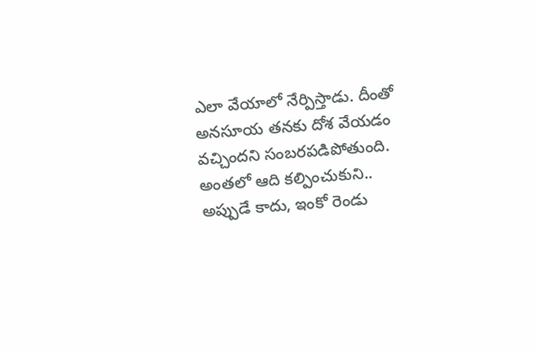ఎలా వేయాలో నేర్పిస్తాడు. దీంతో అనసూయ తనకు దోశ వేయడం వచ్చిందని సంబరపడిపోతుంది. అంతలో ఆది కల్పించుకుని.. అప్పుడే కాదు, ఇంకో రెండు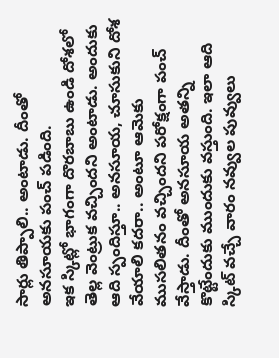సార్లు తిప్పాలి.. అంటాడు. దీంతో అనసూయకు పంచ్ పడింది.
ఇక స్కిట్లో భాగంగా దొరబాబు ఉండి దోశలో తెల్ల వెంట్రుక వచ్చిందని అంటాడు. అందుకు ఆది స్పందిస్తూ.. అనసూయ, చూసుకుని దోశ వేయాలి కదరా.. అంటూ ఆమెకు ముసలితనం వచ్చిందని పరోక్షంగా పంచ్ వేస్తాడు. దీంతో అనసూయ అతన్ని కొట్టేందుకు ముందుకు వస్తుంది. ఇలా ఆది స్కిట్ వచ్చే వారం నవ్వుల పువ్వులు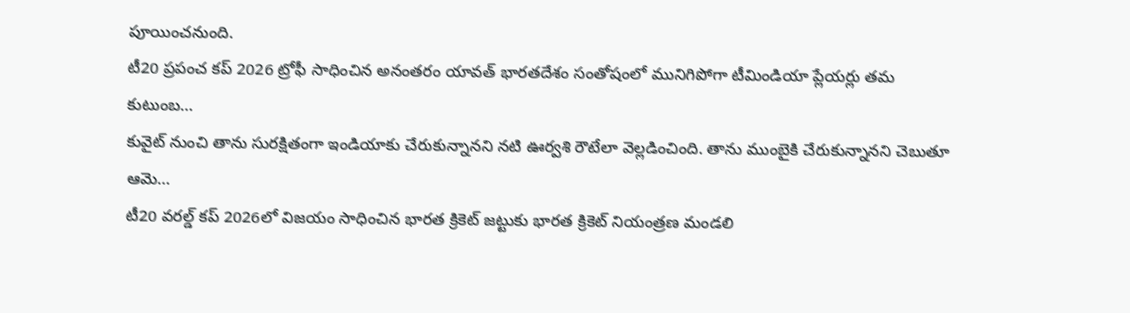పూయించనుంది.
టీ20 ప్రపంచ కప్ 2026 ట్రోఫీ సాధించిన అనంతరం యావత్ భారతదేశం సంతోషంలో మునిగిపోగా టీమిండియా ప్లేయర్లు తమ కుటుంబ…
కువైట్ నుంచి తాను సురక్షితంగా ఇండియాకు చేరుకున్నానని నటి ఊర్వశి రౌటేలా వెల్లడించింది. తాను ముంబైకి చేరుకున్నానని చెబుతూ ఆమె…
టీ20 వరల్డ్ కప్ 2026లో విజయం సాధించిన భారత క్రికెట్ జట్టుకు భారత క్రికెట్ నియంత్రణ మండలి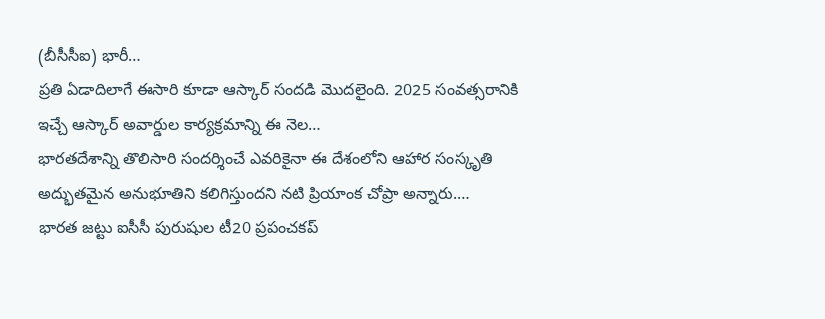(బీసీసీఐ) భారీ…
ప్రతి ఏడాదిలాగే ఈసారి కూడా ఆస్కార్ సందడి మొదలైంది. 2025 సంవత్సరానికి ఇచ్చే ఆస్కార్ అవార్డుల కార్యక్రమాన్ని ఈ నెల…
భారతదేశాన్ని తొలిసారి సందర్శించే ఎవరికైనా ఈ దేశంలోని ఆహార సంస్కృతి అద్భుతమైన అనుభూతిని కలిగిస్తుందని నటి ప్రియాంక చోప్రా అన్నారు.…
భారత జట్టు ఐసీసీ పురుషుల టీ20 ప్రపంచకప్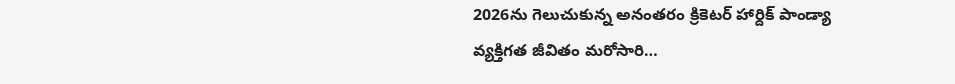2026ను గెలుచుకున్న అనంతరం క్రికెటర్ హార్దిక్ పాండ్యా వ్యక్తిగత జీవితం మరోసారి…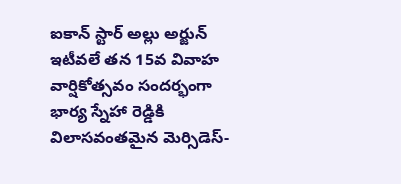ఐకాన్ స్టార్ అల్లు అర్జున్ ఇటీవలే తన 15వ వివాహ వార్షికోత్సవం సందర్భంగా భార్య స్నేహా రెడ్డికి విలాసవంతమైన మెర్సిడెస్-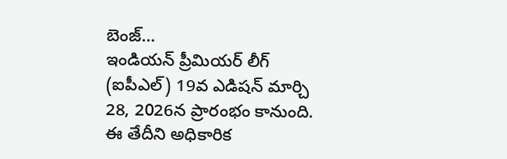బెంజ్…
ఇండియన్ ప్రీమియర్ లీగ్ (ఐపీఎల్) 19వ ఎడిషన్ మార్చి 28, 2026న ప్రారంభం కానుంది. ఈ తేదీని అధికారిక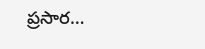ప్రసార…